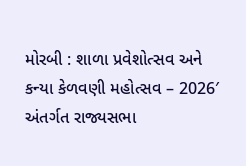મોરબી : શાળા પ્રવેશોત્સવ અને કન્યા કેળવણી મહોત્સવ – 2026′ અંતર્ગત રાજ્યસભા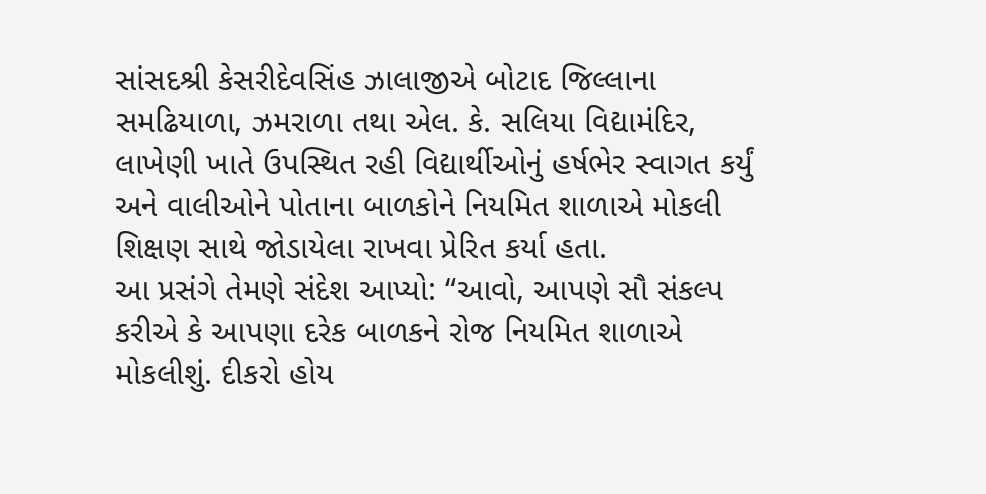સાંસદશ્રી કેસરીદેવસિંહ ઝાલાજીએ બોટાદ જિલ્લાના સમઢિયાળા, ઝમરાળા તથા એલ. કે. સલિયા વિદ્યામંદિર, લાખેણી ખાતે ઉપસ્થિત રહી વિદ્યાર્થીઓનું હર્ષભેર સ્વાગત કર્યું અને વાલીઓને પોતાના બાળકોને નિયમિત શાળાએ મોકલી શિક્ષણ સાથે જોડાયેલા રાખવા પ્રેરિત કર્યા હતા.
આ પ્રસંગે તેમણે સંદેશ આપ્યો: “આવો, આપણે સૌ સંકલ્પ કરીએ કે આપણા દરેક બાળકને રોજ નિયમિત શાળાએ મોકલીશું. દીકરો હોય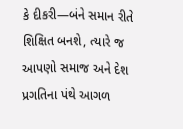કે દીકરી—બંને સમાન રીતે શિક્ષિત બનશે, ત્યારે જ આપણો સમાજ અને દેશ પ્રગતિના પંથે આગળ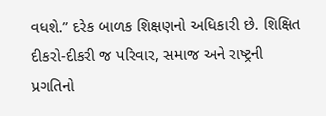વધશે.” દરેક બાળક શિક્ષણનો અધિકારી છે. શિક્ષિત દીકરો-દીકરી જ પરિવાર, સમાજ અને રાષ્ટ્રની પ્રગતિનો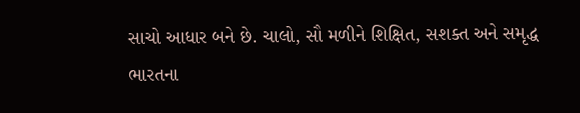સાચો આધાર બને છે. ચાલો, સૌ મળીને શિક્ષિત, સશક્ત અને સમૃદ્ધ ભારતના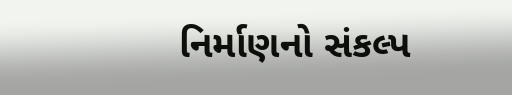નિર્માણનો સંકલ્પ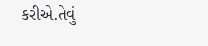કરીએ.તેવું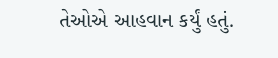તેઓએ આહવાન કર્યું હતું.